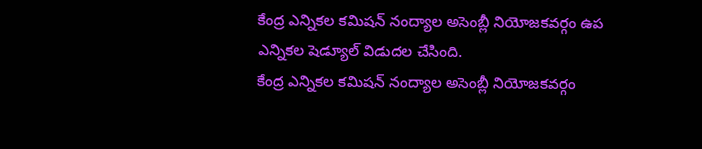కేంద్ర ఎన్నికల కమిషన్ నంద్యాల అసెంబ్లీ నియోజకవర్గం ఉప ఎన్నికల షెడ్యూల్ విడుదల చేసింది.
కేంద్ర ఎన్నికల కమిషన్ నంద్యాల అసెంబ్లీ నియోజకవర్గం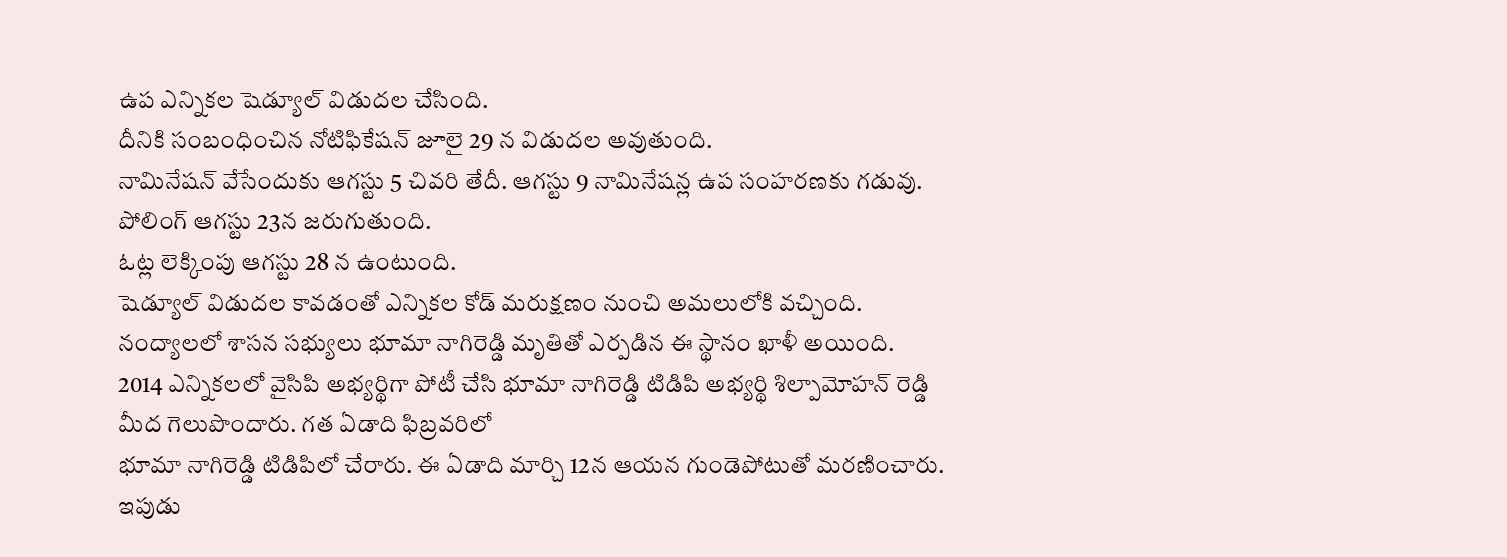ఉప ఎన్నికల షెడ్యూల్ విడుదల చేసింది.
దీనికి సంబంధించిన నోటిఫికేషన్ జూలై 29 న విడుదల అవుతుంది.
నామినేషన్ వేసేందుకు ఆగస్టు 5 చివరి తేదీ. ఆగస్టు 9 నామినేషన్ల ఉప సంహరణకు గడువు.
పోలింగ్ ఆగస్టు 23న జరుగుతుంది.
ఓట్ల లెక్కింపు ఆగస్టు 28 న ఉంటుంది.
షెడ్యూల్ విడుదల కావడంతో ఎన్నికల కోడ్ మరుక్షణం నుంచి అమలులోకి వచ్చింది.
నంద్యాలలో శాసన సభ్యులు భూమా నాగిరెడ్డి మృతితో ఎర్పడిన ఈ స్థానం ఖాళీ అయింది.
2014 ఎన్నికలలో వైసిపి అభ్యర్థిగా పోటీ చేసి భూమా నాగిరెడ్డి టిడిపి అభ్యర్థి శిల్పామోహన్ రెడ్డి మీద గెలుపొందారు. గత ఏడాది ఫిబ్రవరిలో
భూమా నాగిరెడ్డి టిడిపిలో చేరారు. ఈ ఏడాది మార్చి 12న ఆయన గుండెపోటుతో మరణించారు.
ఇపుడు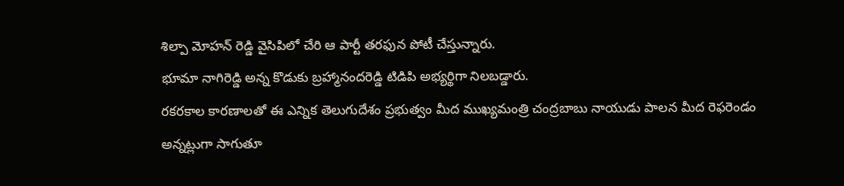శిల్పా మోహన్ రెడ్డి వైసిపిలో చేరి ఆ పార్టీ తరఫున పోటీ చేస్తున్నారు.
భూమా నాగిరెడ్డి అన్న కొడుకు బ్రహ్మానందరెడ్డి టిడిపి అభ్యర్థిగా నిలబడ్డారు.
రకరకాల కారణాలతో ఈ ఎన్నిక తెలుగుదేశం ప్రభుత్వం మీద ముఖ్యమంత్రి చంద్రబాబు నాయుడు పాలన మీద రెఫరెండం అన్నట్లుగా సాగుతూ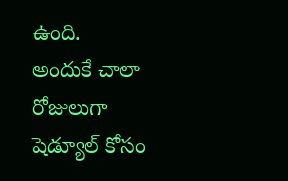ఉంది.
అందుకే చాలా రోజులుగా షెడ్యూల్ కోసం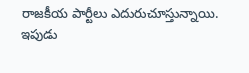రాజకీయ పార్టీలు ఎదురుచూస్తున్నాయి.
ఇపుడు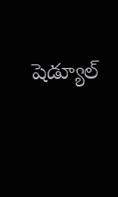షెడ్యూల్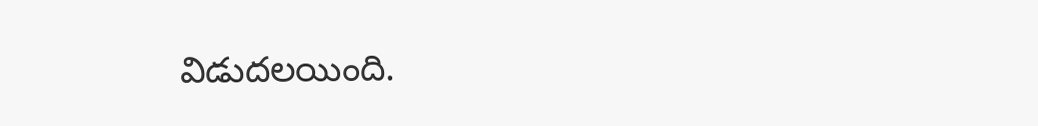విడుదలయింది.